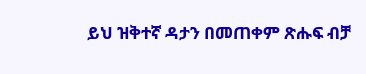ይህ ዝቅተኛ ዳታን በመጠቀም ጽሑፍ ብቻ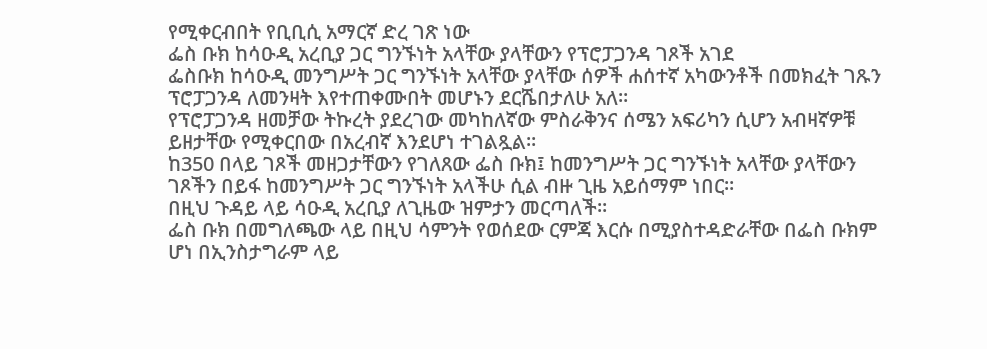የሚቀርብበት የቢቢሲ አማርኛ ድረ ገጽ ነው
ፌስ ቡክ ከሳዑዲ አረቢያ ጋር ግንኙነት አላቸው ያላቸውን የፕሮፓጋንዳ ገጾች አገደ
ፌስቡክ ከሳዑዲ መንግሥት ጋር ግንኙነት አላቸው ያላቸው ሰዎች ሐሰተኛ አካውንቶች በመክፈት ገጹን ፕሮፓጋንዳ ለመንዛት እየተጠቀሙበት መሆኑን ደርሼበታለሁ አለ።
የፕሮፓጋንዳ ዘመቻው ትኩረት ያደረገው መካከለኛው ምስራቅንና ሰሜን አፍሪካን ሲሆን አብዛኛዎቹ ይዘታቸው የሚቀርበው በአረብኛ እንደሆነ ተገልጿል።
ከ350 በላይ ገጾች መዘጋታቸውን የገለጸው ፌስ ቡክ፤ ከመንግሥት ጋር ግንኙነት አላቸው ያላቸውን ገጾችን በይፋ ከመንግሥት ጋር ግንኙነት አላችሁ ሲል ብዙ ጊዜ አይሰማም ነበር።
በዚህ ጉዳይ ላይ ሳዑዲ አረቢያ ለጊዜው ዝምታን መርጣለች።
ፌስ ቡክ በመግለጫው ላይ በዚህ ሳምንት የወሰደው ርምጃ እርሱ በሚያስተዳድራቸው በፌስ ቡክም ሆነ በኢንስታግራም ላይ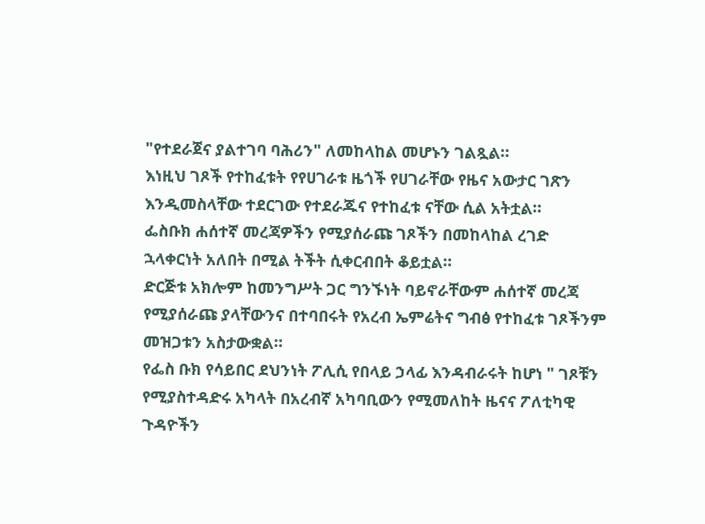"የተደራጀና ያልተገባ ባሕሪን" ለመከላከል መሆኑን ገልጿል።
እነዚህ ገጾች የተከፈቱት የየሀገራቱ ዜጎች የሀገራቸው የዜና አውታር ገጽን እንዲመስላቸው ተደርገው የተደራጁና የተከፈቱ ናቸው ሲል አትቷል።
ፌስቡክ ሐሰተኛ መረጃዎችን የሚያሰራጩ ገጾችን በመከላከል ረገድ ኋላቀርነት አለበት በሚል ትችት ሲቀርብበት ቆይቷል።
ድርጅቱ አክሎም ከመንግሥት ጋር ግንኙነት ባይኖራቸውም ሐሰተኛ መረጃ የሚያሰራጩ ያላቸውንና በተባበሩት የአረብ ኤምሬትና ግብፅ የተከፈቱ ገጾችንም መዝጋቱን አስታውቋል።
የፌስ ቡክ የሳይበር ደህንነት ፖሊሲ የበላይ ኃላፊ እንዳብራሩት ከሆነ " ገጾቹን የሚያስተዳድሩ አካላት በአረብኛ አካባቢውን የሚመለከት ዜናና ፖለቲካዊ ጉዳዮችን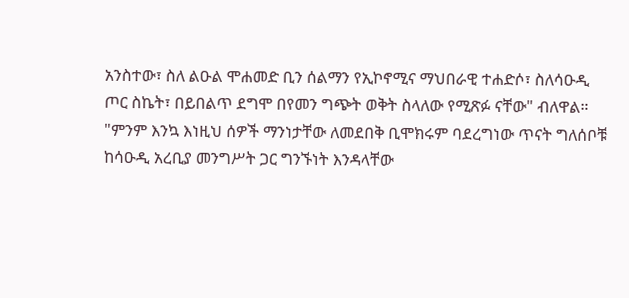አንስተው፣ ስለ ልዑል ሞሐመድ ቢን ሰልማን የኢኮኖሚና ማህበራዊ ተሐድሶ፣ ስለሳዑዲ ጦር ስኬት፣ በይበልጥ ደግሞ በየመን ግጭት ወቅት ስላለው የሚጽፉ ናቸው" ብለዋል።
"ምንም እንኳ እነዚህ ሰዎች ማንነታቸው ለመደበቅ ቢሞክሩም ባደረግነው ጥናት ግለሰቦቹ ከሳዑዲ አረቢያ መንግሥት ጋር ግንኙነት እንዳላቸው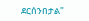ደርሰንበታል"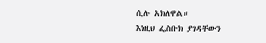ሲሉ አክለዋል።
እነዚህ ፌስቡክ ያገዳቸውን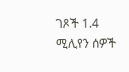ገጾች 1.4 ሚሊየን ሰዎች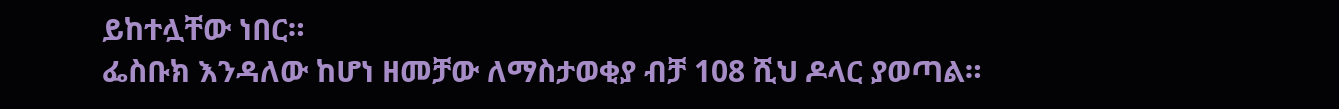ይከተሏቸው ነበር።
ፌስቡክ እንዳለው ከሆነ ዘመቻው ለማስታወቂያ ብቻ 108 ሺህ ዶላር ያወጣል።